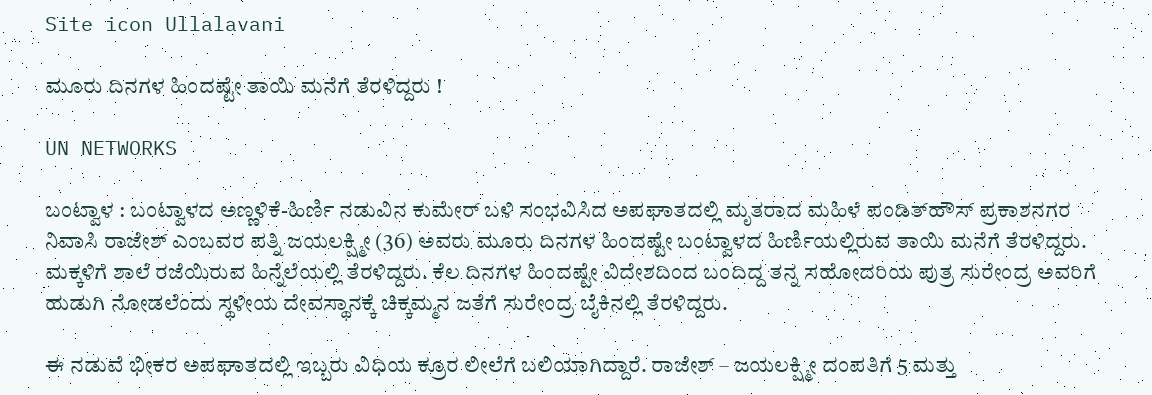Site icon Ullalavani

ಮೂರು ದಿನಗಳ ಹಿಂದಷ್ಟೇ ತಾಯಿ ಮನೆಗೆ ತೆರಳಿದ್ದರು !

UN NETWORKS

ಬಂಟ್ವಾಳ : ಬಂಟ್ವಾಳದ ಅಣ್ಣಳಿಕೆ-ಹಿರ್ಣಿ ನಡುವಿನ ಕುಮೇರ್ ಬಳಿ ಸಂಭವಿಸಿದ ಅಪಘಾತದಲ್ಲಿ ಮೃತರಾದ ಮಹಿಳೆ ಪಂಡಿತ್‍ಹೌಸ್ ಪ್ರಕಾಶನಗರ ನಿವಾಸಿ ರಾಜೇಶ್ ಎಂಬವರ ಪತ್ನಿ ಜಯಲಕ್ಷ್ಮೀ (36) ಅವರು ಮೂರು ದಿನಗಳ ಹಿಂದಷ್ಟೇ ಬಂಟ್ವಾಳದ ಹಿರ್ಣಿಯಲ್ಲಿರುವ ತಾಯಿ ಮನೆಗೆ ತೆರಳಿದ್ದರು. ಮಕ್ಕಳಿಗೆ ಶಾಲೆ ರಜೆಯಿರುವ ಹಿನ್ನೆಲೆಯಲ್ಲಿ ತೆರಳಿದ್ದರು. ಕೆಲ ದಿನಗಳ ಹಿಂದಷ್ಟೇ ವಿದೇಶದಿಂದ ಬಂದಿದ್ದ ತನ್ನ ಸಹೋದರಿಯ ಪುತ್ರ ಸುರೇಂದ್ರ ಅವರಿಗೆ ಹುಡುಗಿ ನೋಡಲೆಂದು ಸ್ಥಳೀಯ ದೇವಸ್ಥಾನಕ್ಕೆ ಚಿಕ್ಕಮ್ಮನ ಜತೆಗೆ ಸುರೇಂದ್ರ ಬೈಕಿನಲ್ಲಿ ತೆರಳಿದ್ದರು.

ಈ ನಡುವೆ ಭೀಕರ ಅಪಘಾತದಲ್ಲಿ ಇಬ್ಬರು ವಿಧಿಯ ಕ್ರೂರ ಲೀಲೆಗೆ ಬಲಿಯಾಗಿದ್ದಾರೆ. ರಾಜೇಶ್ – ಜಯಲಕ್ಷ್ಮೀ ದಂಪತಿಗೆ 5 ಮತ್ತು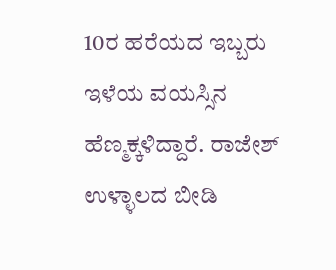10ರ ಹರೆಯದ ಇಬ್ಬರು ಇಳೆಯ ವಯಸ್ಸಿನ ಹೆಣ್ಮಕ್ಕಳಿದ್ದಾರೆ. ರಾಜೇಶ್ ಉಳ್ಳಾಲದ ಬೀಡಿ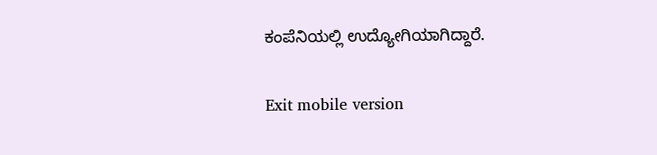ಕಂಪೆನಿಯಲ್ಲಿ ಉದ್ಯೋಗಿಯಾಗಿದ್ದಾರೆ.

Exit mobile version